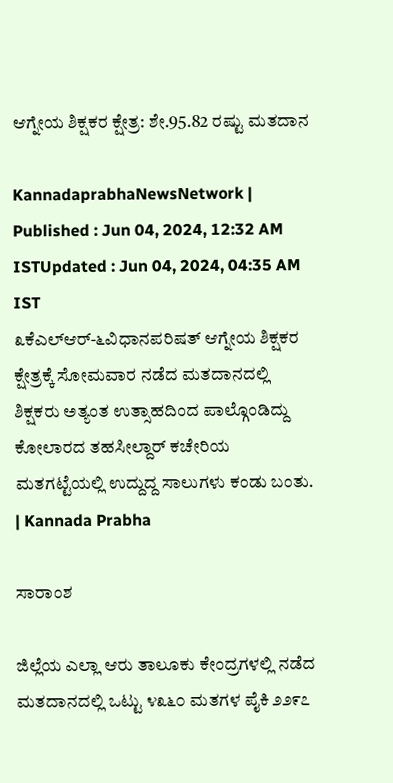ಆಗ್ನೇಯ ಶಿಕ್ಷಕರ ಕ್ಷೇತ್ರ: ಶೇ.95.82 ರಷ್ಟು ಮತದಾನ

KannadaprabhaNewsNetwork |
Published : Jun 04, 2024, 12:32 AM ISTUpdated : Jun 04, 2024, 04:35 AM IST
೩ಕೆಎಲ್‌ಆರ್-೬ವಿಧಾನಪರಿಷತ್ ಆಗ್ನೇಯ ಶಿಕ್ಷಕರ ಕ್ಷೇತ್ರಕ್ಕೆ ಸೋಮವಾರ ನಡೆದ ಮತದಾನದಲ್ಲಿ ಶಿಕ್ಷಕರು ಅತ್ಯಂತ ಉತ್ಸಾಹದಿಂದ ಪಾಲ್ಗೊಂಡಿದ್ದು ಕೋಲಾರದ ತಹಸೀಲ್ದಾರ್ ಕಚೇರಿಯ ಮತಗಟ್ಟೆಯಲ್ಲಿ ಉದ್ದುದ್ದ ಸಾಲುಗಳು ಕಂಡು ಬಂತು. | Kannada Prabha

ಸಾರಾಂಶ

ಜಿಲ್ಲೆಯ ಎಲ್ಲಾ ಆರು ತಾಲೂಕು ಕೇಂದ್ರಗಳಲ್ಲಿ ನಡೆದ ಮತದಾನದಲ್ಲಿ ಒಟ್ಟು ೪೩೬೦ ಮತಗಳ ಪೈಕಿ ೨೨೯೭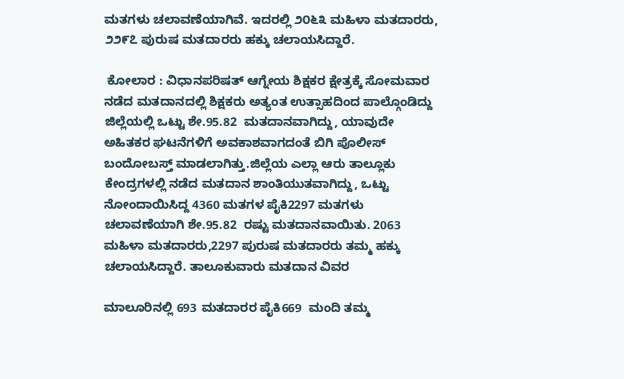ಮತಗಳು ಚಲಾವಣೆಯಾಗಿವೆ. ಇದರಲ್ಲಿ ೨೦೬೩ ಮಹಿಳಾ ಮತದಾರರು, ೨೨೯೭ ಪುರುಷ ಮತದಾರರು ಹಕ್ಕು ಚಲಾಯಸಿದ್ದಾರೆ.

 ಕೋಲಾರ : ವಿಧಾನಪರಿಷತ್ ಆಗ್ನೇಯ ಶಿಕ್ಷಕರ ಕ್ಷೇತ್ರಕ್ಕೆ ಸೋಮವಾರ ನಡೆದ ಮತದಾನದಲ್ಲಿ ಶಿಕ್ಷಕರು ಅತ್ಯಂತ ಉತ್ಸಾಹದಿಂದ ಪಾಲ್ಗೊಂಡಿದ್ದು ಜಿಲ್ಲೆಯಲ್ಲಿ ಒಟ್ಟು ಶೇ.95.82  ಮತದಾನವಾಗಿದ್ದು, ಯಾವುದೇ ಅಹಿತಕರ ಘಟನೆಗಳಿಗೆ ಅವಕಾಶವಾಗದಂತೆ ಬಿಗಿ ಪೊಲೀಸ್ ಬಂದೋಬಸ್ತ್ ಮಾಡಲಾಗಿತ್ತು.ಜಿಲ್ಲೆಯ ಎಲ್ಲಾ ಆರು ತಾಲ್ಲೂಕು ಕೇಂದ್ರಗಳಲ್ಲಿ ನಡೆದ ಮತದಾನ ಶಾಂತಿಯುತವಾಗಿದ್ದು, ಒಟ್ಟು ನೋಂದಾಯಿಸಿದ್ದ 4360 ಮತಗಳ ಪೈಕಿ2297 ಮತಗಳು ಚಲಾವಣೆಯಾಗಿ ಶೇ.95.82  ರಷ್ಟು ಮತದಾನವಾಯಿತು. 2063 ಮಹಿಳಾ ಮತದಾರರು,2297 ಪುರುಷ ಮತದಾರರು ತಮ್ಮ ಹಕ್ಕು ಚಲಾಯಸಿದ್ದಾರೆ. ತಾಲೂಕುವಾರು ಮತದಾನ ವಿವರ

ಮಾಲೂರಿನಲ್ಲಿ 693 ಮತದಾರರ ಪೈಕಿ669  ಮಂದಿ ತಮ್ಮ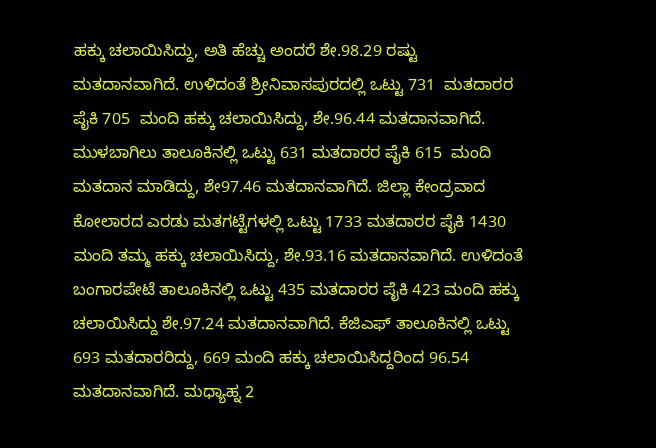ಹಕ್ಕು ಚಲಾಯಿಸಿದ್ದು, ಅತಿ ಹೆಚ್ಚು ಅಂದರೆ ಶೇ.98.29 ರಷ್ಟು ಮತದಾನವಾಗಿದೆ. ಉಳಿದಂತೆ ಶ್ರೀನಿವಾಸಪುರದಲ್ಲಿ ಒಟ್ಟು 731  ಮತದಾರರ ಪೈಕಿ 705  ಮಂದಿ ಹಕ್ಕು ಚಲಾಯಿಸಿದ್ದು, ಶೇ.96.44 ಮತದಾನವಾಗಿದೆ. ಮುಳಬಾಗಿಲು ತಾಲೂಕಿನಲ್ಲಿ ಒಟ್ಟು 631 ಮತದಾರರ ಪೈಕಿ 615  ಮಂದಿ ಮತದಾನ ಮಾಡಿದ್ದು, ಶೇ97.46 ಮತದಾನವಾಗಿದೆ. ಜಿಲ್ಲಾ ಕೇಂದ್ರವಾದ ಕೋಲಾರದ ಎರಡು ಮತಗಟ್ಟೆಗಳಲ್ಲಿ ಒಟ್ಟು 1733 ಮತದಾರರ ಪೈಕಿ 1430 ಮಂದಿ ತಮ್ಮ ಹಕ್ಕು ಚಲಾಯಿಸಿದ್ದು, ಶೇ.93.16 ಮತದಾನವಾಗಿದೆ. ಉಳಿದಂತೆ ಬಂಗಾರಪೇಟೆ ತಾಲೂಕಿನಲ್ಲಿ ಒಟ್ಟು 435 ಮತದಾರರ ಪೈಕಿ 423 ಮಂದಿ ಹಕ್ಕು ಚಲಾಯಿಸಿದ್ದು ಶೇ.97.24 ಮತದಾನವಾಗಿದೆ. ಕೆಜಿಎಫ್ ತಾಲೂಕಿನಲ್ಲಿ ಒಟ್ಟು 693 ಮತದಾರರಿದ್ದು, 669 ಮಂದಿ ಹಕ್ಕು ಚಲಾಯಿಸಿದ್ದರಿಂದ 96.54 ಮತದಾನವಾಗಿದೆ. ಮಧ್ಯಾಹ್ನ 2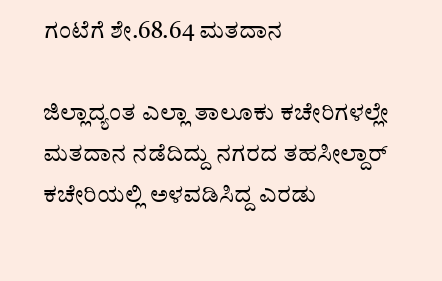ಗಂಟೆಗೆ ಶೇ.68.64 ಮತದಾನ

ಜಿಲ್ಲಾದ್ಯಂತ ಎಲ್ಲಾ ತಾಲೂಕು ಕಚೇರಿಗಳಲ್ಲೇ ಮತದಾನ ನಡೆದಿದ್ದು ನಗರದ ತಹಸೀಲ್ದಾರ್ ಕಚೇರಿಯಲ್ಲಿ ಅಳವಡಿಸಿದ್ದ ಎರಡು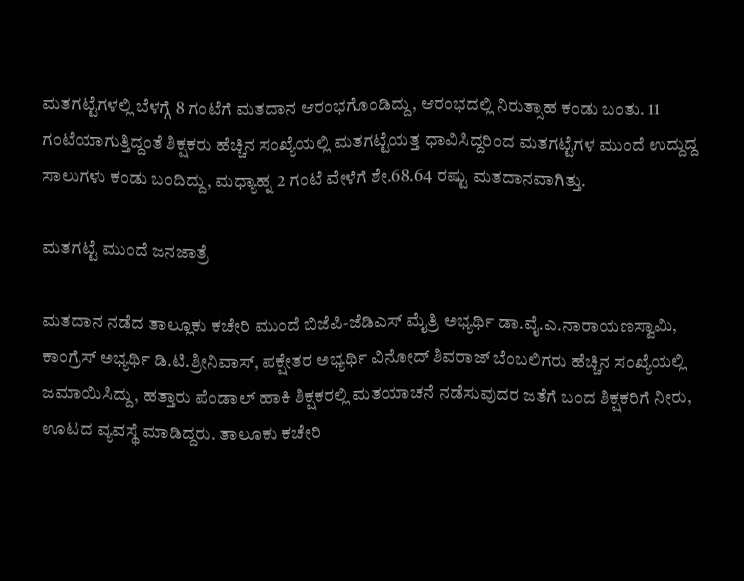ಮತಗಟ್ಟೆಗಳಲ್ಲಿ ಬೆಳಗ್ಗೆ 8 ಗಂಟೆಗೆ ಮತದಾನ ಆರಂಭಗೊಂಡಿದ್ದು, ಆರಂಭದಲ್ಲಿ ನಿರುತ್ಸಾಹ ಕಂಡು ಬಂತು. 11 ಗಂಟೆಯಾಗುತ್ತಿದ್ದಂತೆ ಶಿಕ್ಷಕರು ಹೆಚ್ಚಿನ ಸಂಖ್ಯೆಯಲ್ಲಿ ಮತಗಟ್ಟೆಯತ್ತ ಧಾವಿಸಿದ್ದರಿಂದ ಮತಗಟ್ಟೆಗಳ ಮುಂದೆ ಉದ್ದುದ್ದ ಸಾಲುಗಳು ಕಂಡು ಬಂದಿದ್ದು, ಮಧ್ಯಾಹ್ನ 2 ಗಂಟೆ ವೇಳೆಗೆ ಶೇ.68.64 ರಷ್ಟು ಮತದಾನವಾಗಿತ್ತು.

ಮತಗಟ್ಟೆ ಮುಂದೆ ಜನಜಾತ್ರೆ

ಮತದಾನ ನಡೆದ ತಾಲ್ಲೂಕು ಕಚೇರಿ ಮುಂದೆ ಬಿಜೆಪಿ-ಜೆಡಿಎಸ್ ಮೈತ್ರಿ ಅಭ್ಯರ್ಥಿ ಡಾ.ವೈ.ಎ.ನಾರಾಯಣಸ್ವಾಮಿ, ಕಾಂಗ್ರೆಸ್ ಅಭ್ಯರ್ಥಿ ಡಿ.ಟಿ.ಶ್ರೀನಿವಾಸ್, ಪಕ್ಷೇತರ ಅಭ್ಯರ್ಥಿ ವಿನೋದ್ ಶಿವರಾಜ್ ಬೆಂಬಲಿಗರು ಹೆಚ್ಚಿನ ಸಂಖ್ಯೆಯಲ್ಲಿ ಜಮಾಯಿಸಿದ್ದು, ಹತ್ತಾರು ಪೆಂಡಾಲ್ ಹಾಕಿ ಶಿಕ್ಷಕರಲ್ಲಿ ಮತಯಾಚನೆ ನಡೆಸುವುದರ ಜತೆಗೆ ಬಂದ ಶಿಕ್ಷಕರಿಗೆ ನೀರು, ಊಟದ ವ್ಯವಸ್ಥೆ ಮಾಡಿದ್ದರು. ತಾಲೂಕು ಕಚೇರಿ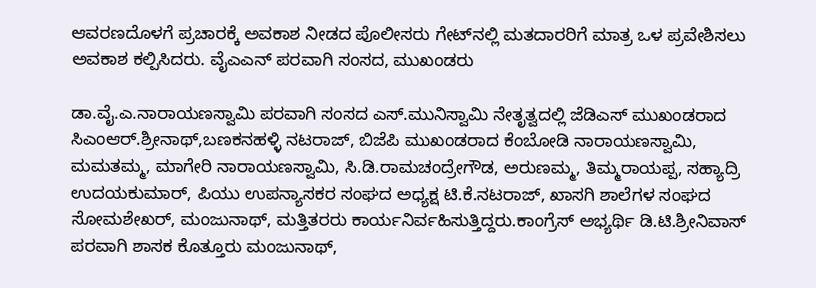ಆವರಣದೊಳಗೆ ಪ್ರಚಾರಕ್ಕೆ ಅವಕಾಶ ನೀಡದ ಪೊಲೀಸರು ಗೇಟ್‌ನಲ್ಲಿ ಮತದಾರರಿಗೆ ಮಾತ್ರ ಒಳ ಪ್ರವೇಶಿಸಲು ಅವಕಾಶ ಕಲ್ಪಿಸಿದರು. ವೈಎಎನ್ ಪರವಾಗಿ ಸಂಸದ, ಮುಖಂಡರು

ಡಾ.ವೈ.ಎ.ನಾರಾಯಣಸ್ವಾಮಿ ಪರವಾಗಿ ಸಂಸದ ಎಸ್.ಮುನಿಸ್ವಾಮಿ ನೇತೃತ್ವದಲ್ಲಿ ಜೆಡಿಎಸ್ ಮುಖಂಡರಾದ ಸಿಎಂಆರ್.ಶ್ರೀನಾಥ್,ಬಣಕನಹಳ್ಳಿ ನಟರಾಜ್, ಬಿಜೆಪಿ ಮುಖಂಡರಾದ ಕೆಂಬೋಡಿ ನಾರಾಯಣಸ್ವಾಮಿ, ಮಮತಮ್ಮ, ಮಾಗೇರಿ ನಾರಾಯಣಸ್ವಾಮಿ, ಸಿ.ಡಿ.ರಾಮಚಂದ್ರೇಗೌಡ, ಅರುಣಮ್ಮ, ತಿಮ್ಮರಾಯಪ್ಪ, ಸಹ್ಯಾದ್ರಿ ಉದಯಕುಮಾರ್, ಪಿಯು ಉಪನ್ಯಾಸಕರ ಸಂಘದ ಅಧ್ಯಕ್ಷ ಟಿ.ಕೆ.ನಟರಾಜ್, ಖಾಸಗಿ ಶಾಲೆಗಳ ಸಂಘದ ಸೋಮಶೇಖರ್, ಮಂಜುನಾಥ್, ಮತ್ತಿತರರು ಕಾರ್ಯನಿರ್ವಹಿಸುತ್ತಿದ್ದರು.ಕಾಂಗ್ರೆಸ್ ಅಭ್ಯರ್ಥಿ ಡಿ.ಟಿ.ಶ್ರೀನಿವಾಸ್ ಪರವಾಗಿ ಶಾಸಕ ಕೊತ್ತೂರು ಮಂಜುನಾಥ್,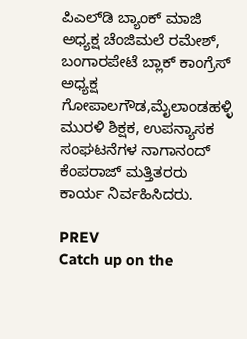ಪಿಎಲ್‌ಡಿ ಬ್ಯಾಂಕ್ ಮಾಜಿ ಅಧ್ಯಕ್ಷ ಚೆಂಜಿಮಲೆ ರಮೇಶ್, ಬಂಗಾರಪೇಟೆ ಬ್ಲಾಕ್ ಕಾಂಗ್ರೆಸ್ ಅಧ್ಯಕ್ಷ ಗೋಪಾಲಗೌಡ,ಮೈಲಾಂಡಹಳ್ಳಿ ಮುರಳಿ ಶಿಕ್ಷಕ, ಉಪನ್ಯಾಸಕ ಸಂಘಟನೆಗಳ ನಾಗಾನಂದ್ ಕೆಂಪರಾಜ್ ಮತ್ತಿತರರು ಕಾರ್ಯ ನಿರ್ವಹಿಸಿದರು.

PREV
Catch up on the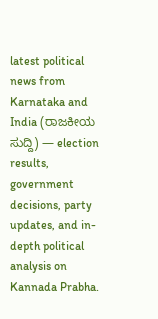latest political news from Karnataka and India (ರಾಜಕೀಯ ಸುದ್ದಿ) — election results, government decisions, party updates, and in-depth political analysis on Kannada Prabha.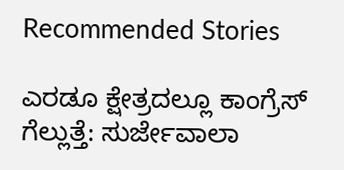Recommended Stories

ಎರಡೂ ಕ್ಷೇತ್ರದಲ್ಲೂ ಕಾಂಗ್ರೆಸ್‌ ಗೆಲ್ಲುತ್ತೆ: ಸುರ್ಜೇವಾಲಾ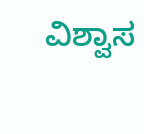ವಿಶ್ವಾಸ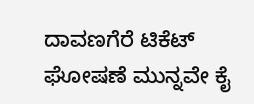ದಾವಣಗೆರೆ ಟಿಕೆಟ್‌ ಘೋಷಣೆ ಮುನ್ನವೇ ಕೈ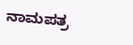ನಾಮಪತ್ರ